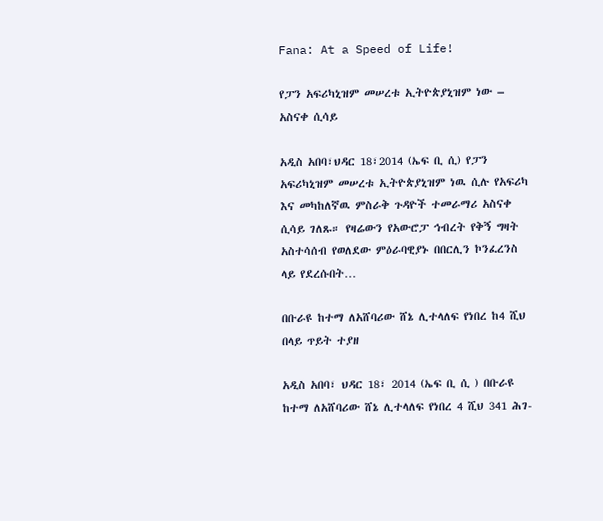Fana: At a Speed of Life!

የፓን አፍሪካኒዝም መሠረቱ ኢትዮጵያኒዝም ነው – አስናቀ ሲሳይ

አዲስ አበባ፣ህዳር 18፣2014 (ኤፍ ቢ ሲ) የፓን አፍሪካኒዝም መሠረቱ ኢትዮጵያኒዝም ነዉ ሲሉ የአፍሪካ እና መካከለኛዉ ምስራቅ ጉዳዮች ተመራማሪ አስናቀ ሲሳይ ገለጹ። የዛሬውን የአውሮፓ ኅብረት የቅኝ ግዛት አስተሳሰብ የወለደው ምዕራባዊያኑ በበርሊን ኮንፈረንስ ላይ የደረሱበት…

በቡራዩ ከተማ ለአሸባሪው ሸኔ ሊተላለፍ የነበረ ከ4 ሺህ በላይ ጥይት ተያዘ

አዲስ አበባ፣ ህዳር 18፣ 2014 (ኤፍ ቢ ሲ ) በቡራዩ ከተማ ለአሸባሪው ሸኔ ሊተላለፍ የነበረ 4 ሺህ 341 ሕገ-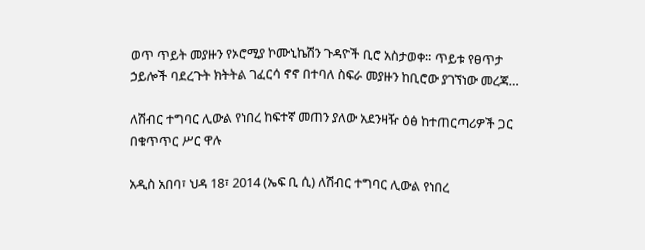ወጥ ጥይት መያዙን የኦሮሚያ ኮሙኒኬሽን ጉዳዮች ቢሮ አስታወቀ። ጥይቱ የፀጥታ ኃይሎች ባደረጉት ክትትል ገፈርሳ ኖኖ በተባለ ስፍራ መያዙን ከቢሮው ያገኘነው መረጃ…

ለሽብር ተግባር ሊውል የነበረ ከፍተኛ መጠን ያለው አደንዛዥ ዕፅ ከተጠርጣሪዎች ጋር በቁጥጥር ሥር ዋሉ

አዲስ አበባ፣ ህዳ 18፣ 2014 (ኤፍ ቢ ሲ) ለሽብር ተግባር ሊውል የነበረ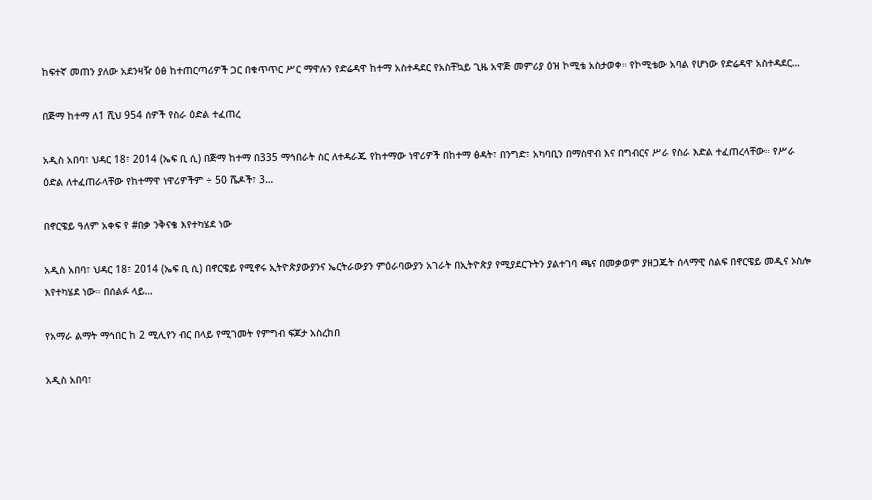ከፍተኛ መጠን ያለው አደንዛዥ ዕፅ ከተጠርጣሪዎች ጋር በቁጥጥር ሥር ማዋሉን የድሬዳዋ ከተማ አስተዳደር የአስቸኳይ ጊዜ አዋጅ መምሪያ ዕዝ ኮሚቴ አስታወቀ። የኮሚቴው አባል የሆነው የድሬዳዋ አስተዳደር…

በጅማ ከተማ ለ1 ሺህ 954 ሰዎች የስራ ዕድል ተፈጠረ

አዲስ አበባ፣ ህዳር 18፣ 2014 (ኤፍ ቢ ሲ) በጅማ ከተማ በ335 ማኅበራት ስር ለተዳራጁ የከተማው ነዋሪዎች በከተማ ፅዳት፣ በንግድ፣ አካባቢን በማስዋብ እና በግብርና ሥራ የስራ እድል ተፈጠረላቸው። የሥራ ዕድል ለተፈጠራላቸው የከተማዋ ነዋሪዎችም ÷ 50 ሼዶች፣ 3…

በኖርዌይ ዓለም አቀፍ የ #በቃ ንቅናቄ እየተካሄደ ነው

አዲስ አበባ፣ ህዳር 18፣ 2014 (ኤፍ ቢ ሲ) በኖርዌይ የሚኖሩ ኢትዮጵያውያንና ኤርትራውያን ምዕራባውያን አገራት በኢትዮጵያ የሚያደርጉትን ያልተገባ ጫና በመቃወም ያዘጋጁት ሰላማዊ ሰልፍ በኖርዌይ መዲና ኦስሎ እየተካሄደ ነው። በሰልፉ ላይ…

የአማራ ልማት ማኅበር ከ 2 ሚሊየን ብር በላይ የሚገመት የምግብ ፍጆታ አስረከበ

አዲስ አበባ፣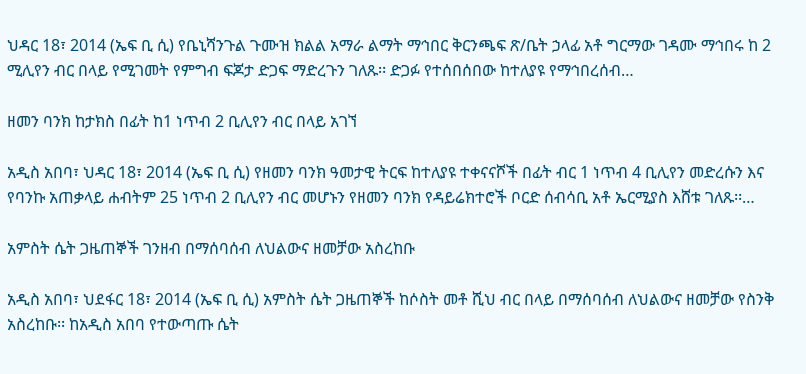ህዳር 18፣ 2014 (ኤፍ ቢ ሲ) የቤኒሻንጉል ጉሙዝ ክልል አማራ ልማት ማኅበር ቅርንጫፍ ጽ/ቤት ኃላፊ አቶ ግርማው ገዳሙ ማኅበሩ ከ 2 ሚሊየን ብር በላይ የሚገመት የምግብ ፍጆታ ድጋፍ ማድረጉን ገለጹ፡፡ ድጋፉ የተሰበሰበው ከተለያዩ የማኅበረሰብ…

ዘመን ባንክ ከታክስ በፊት ከ1 ነጥብ 2 ቢሊየን ብር በላይ አገኘ

አዲስ አበባ፣ ህዳር 18፣ 2014 (ኤፍ ቢ ሲ) የዘመን ባንክ ዓመታዊ ትርፍ ከተለያዩ ተቀናናሾች በፊት ብር 1 ነጥብ 4 ቢሊየን መድረሱን እና የባንኩ አጠቃላይ ሐብትም 25 ነጥብ 2 ቢሊየን ብር መሆኑን የዘመን ባንክ የዳይሬክተሮች ቦርድ ሰብሳቢ አቶ ኤርሚያስ እሸቱ ገለጹ፡፡…

አምስት ሴት ጋዜጠኞች ገንዘብ በማሰባሰብ ለህልውና ዘመቻው አስረከቡ

አዲስ አበባ፣ ህደፋር 18፣ 2014 (ኤፍ ቢ ሲ) አምስት ሴት ጋዜጠኞች ከሶስት መቶ ሺህ ብር በላይ በማሰባሰብ ለህልውና ዘመቻው የስንቅ አስረከቡ፡፡ ከአዲስ አበባ የተውጣጡ ሴት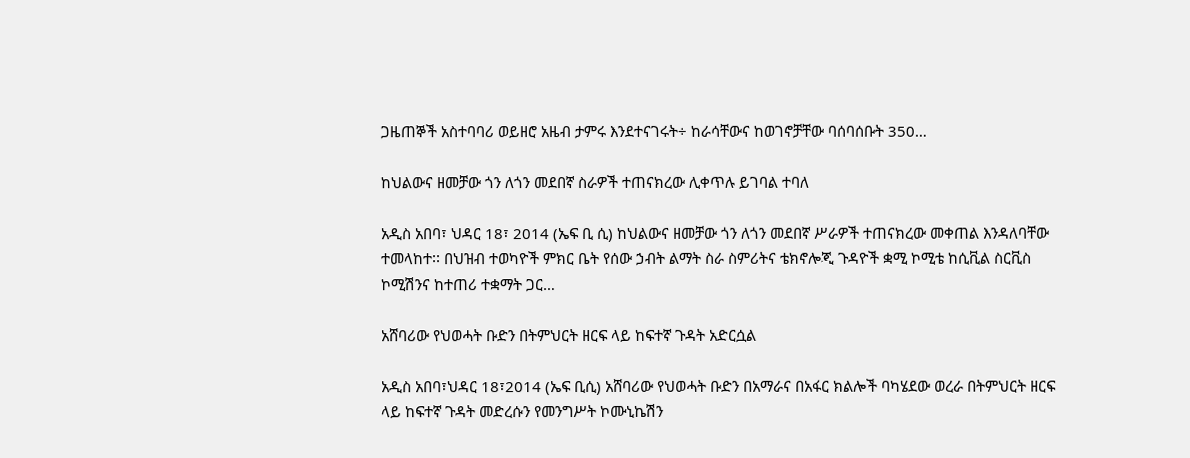ጋዜጠኞች አስተባባሪ ወይዘሮ አዜብ ታምሩ እንደተናገሩት÷ ከራሳቸውና ከወገኖቻቸው ባሰባሰቡት 350…

ከህልውና ዘመቻው ጎን ለጎን መደበኛ ስራዎች ተጠናክረው ሊቀጥሉ ይገባል ተባለ

አዲስ አበባ፣ ህዳር 18፣ 2014 (ኤፍ ቢ ሲ) ከህልውና ዘመቻው ጎን ለጎን መደበኛ ሥራዎች ተጠናክረው መቀጠል እንዳለባቸው ተመላከተ፡፡ በህዝብ ተወካዮች ምክር ቤት የሰው ኃብት ልማት ስራ ስምሪትና ቴክኖሎጂ ጉዳዮች ቋሚ ኮሚቴ ከሲቪል ስርቪስ ኮሚሽንና ከተጠሪ ተቋማት ጋር…

አሸባሪው የህወሓት ቡድን በትምህርት ዘርፍ ላይ ከፍተኛ ጉዳት አድርሷል

አዲስ አበባ፣ህዳር 18፣2014 (ኤፍ ቢሲ) አሸባሪው የህወሓት ቡድን በአማራና በአፋር ክልሎች ባካሄደው ወረራ በትምህርት ዘርፍ ላይ ከፍተኛ ጉዳት መድረሱን የመንግሥት ኮሙኒኬሽን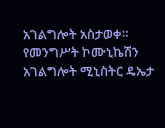አገልግሎት አስታወቀ። የመንግሥት ኮሙኒኬሽን አገልግሎት ሚኒስትር ዴኤታ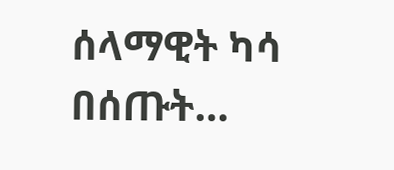ሰላማዊት ካሳ በሰጡት…